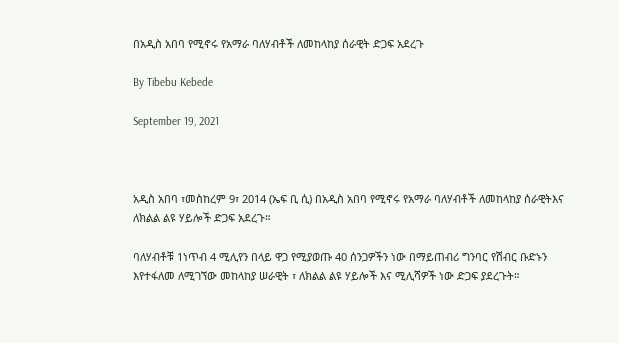በአዲስ አበባ የሚኖሩ የአማራ ባለሃብቶች ለመከላከያ ሰራዊት ድጋፍ አደረጉ

By Tibebu Kebede

September 19, 2021



አዲስ አበባ ፣መስከረም 9፣ 2014 (ኤፍ ቢ ሲ) በአዲስ አበባ የሚኖሩ የአማራ ባለሃብቶች ለመከላከያ ሰራዊትእና ለክልል ልዩ ሃይሎች ድጋፍ አደረጉ።

ባለሃብቶቹ 1ነጥብ 4 ሚሊየን በላይ ዋጋ የሚያወጡ 40 ሰንጋዎችን ነው በማይጠብሪ ግንባር የሽብር ቡድኑን እየተፋለመ ለሚገኘው መከላከያ ሠራዊት ፣ ለክልል ልዩ ሃይሎች እና ሚሊሻዎች ነው ድጋፍ ያደረጉት።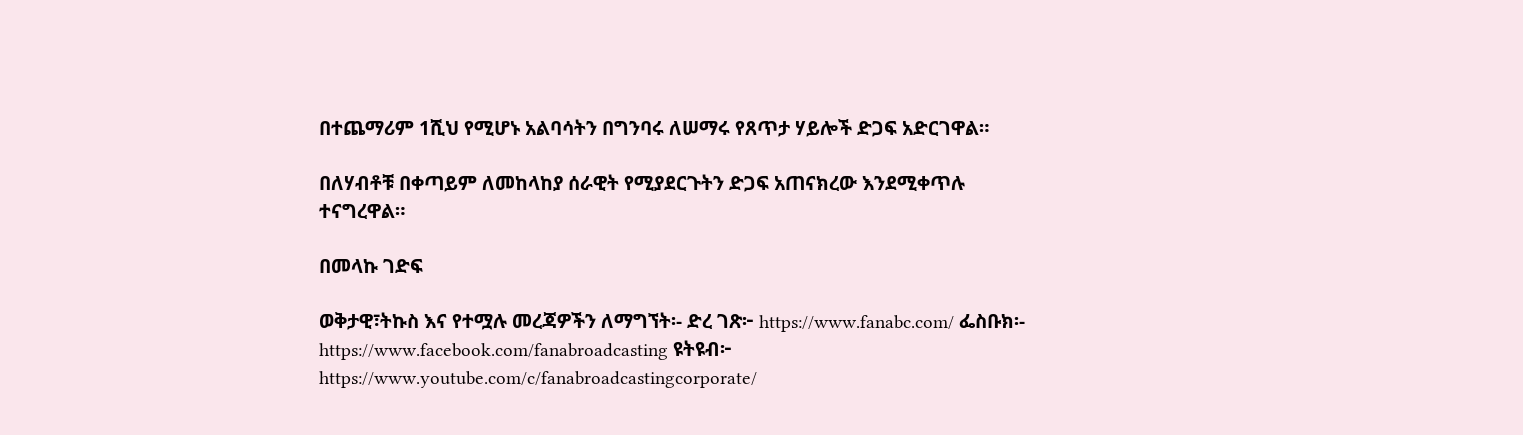በተጨማሪም 1ሺህ የሚሆኑ አልባሳትን በግንባሩ ለሠማሩ የጸጥታ ሃይሎች ድጋፍ አድርገዋል።

በለሃብቶቹ በቀጣይም ለመከላከያ ሰራዊት የሚያደርጉትን ድጋፍ አጠናክረው እንደሚቀጥሉ ተናግረዋል።

በመላኩ ገድፍ

ወቅታዊ፣ትኩስ እና የተሟሉ መረጃዎችን ለማግኘት፡- ድረ ገጽ፦ https://www.fanabc.com/ ፌስቡክ፡- https://www.facebook.com/fanabroadcasting ዩትዩብ፦ https://www.youtube.com/c/fanabroadcastingcorporate/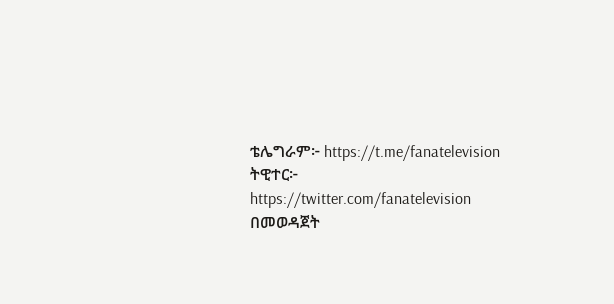ቴሌግራም፦ https://t.me/fanatelevision ትዊተር፦ https://twitter.com/fanatelevision በመወዳጀት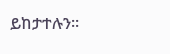ይከታተሉን፡፡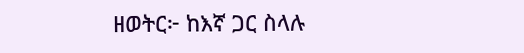ዘወትር፦ ከእኛ ጋር ስላሉ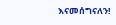እናመሰግናለን!